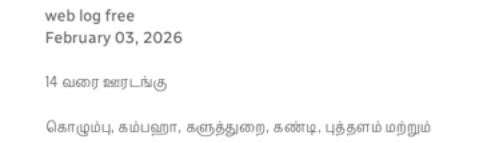web log free
February 03, 2026

14 வரை ஊரடங்கு

கொழும்பு, கம்பஹா, களுத்துறை, கண்டி, புத்தளம் மற்றும்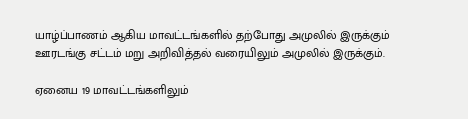யாழ்ப்பாணம் ஆகிய மாவட்டங்களில் தற்போது அமுலில் இருக்கும் ஊரடங்கு சட்டம் மறு அறிவித்தல் வரையிலும் அமுலில் இருக்கும்.

ஏனைய 19 மாவட்டங்களிலும்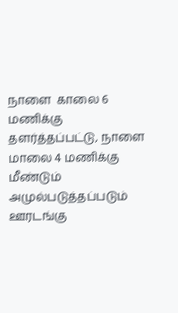நாளை  காலை 6 மணிக்கு தளர்த்தப்பட்டு, நாளை மாலை 4 மணிக்கு மீண்டும் அமுல்படுத்தப்படும் ஊரடங்கு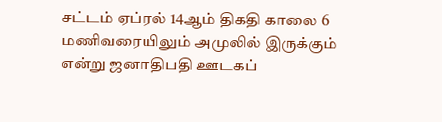சட்டம் ஏப்ரல் 14ஆம் திகதி காலை 6 மணிவரையிலும் அமுலில் இருக்கும் என்று ஜனாதிபதி ஊடகப்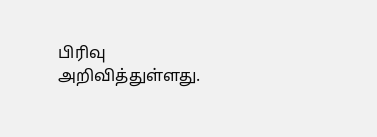பிரிவு அறிவித்துள்ளது.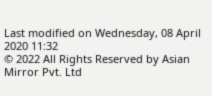Last modified on Wednesday, 08 April 2020 11:32
© 2022 All Rights Reserved by Asian Mirror Pvt. Ltd